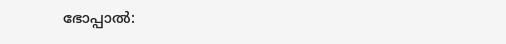ഭോപ്പാല്‍: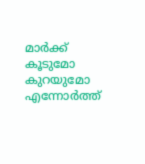മാര്‍ക്ക് കൂടുമോ കുറയുമോ എന്നോര്‍ത്ത്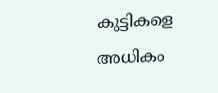കുട്ടികളെ അധികം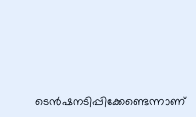ടെന്‍ഷനടിപ്പിക്കേണ്ടെന്നാണ്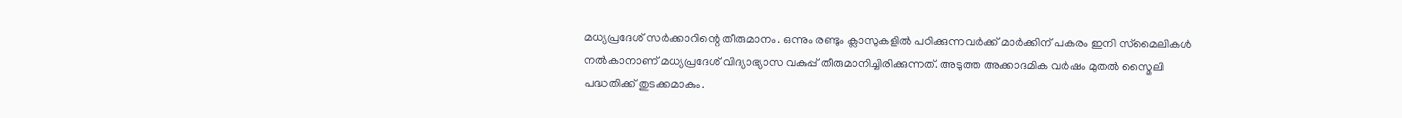മധ്യപ്രദേശ് സര്‍ക്കാറിന്റെ തീരുമാനം. ഒന്നും രണ്ടും ക്ലാസുകളില്‍ പഠിക്കുന്നവര്‍ക്ക് മാര്‍ക്കിന് പകരം ഇനി സ്‌മൈലികള്‍ നല്‍കാനാണ് മധ്യപ്രദേശ് വിദ്യാഭ്യാസ വകുപ്പ് തീരുമാനിച്ചിരിക്കുന്നത്. അടുത്ത അക്കാദമിക വര്‍ഷം മുതല്‍ സ്മൈലി പദ്ധതിക്ക് തുടക്കമാകും.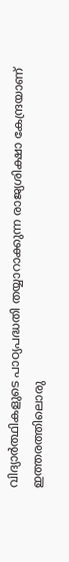വിദ്യാര്‍ത്ഥികളുടെ പാഠ്യപദ്ധതി തയ്യാറാക്കുന്ന രാജ്യശിക്ഷാ കേന്ദ്രയാണ് ഇത്തരത്തിലൊരു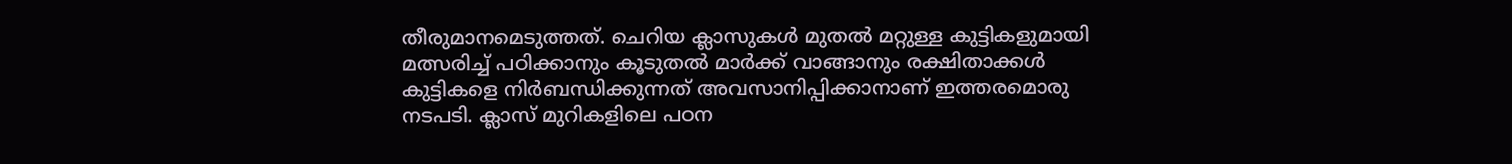തീരുമാനമെടുത്തത്. ചെറിയ ക്ലാസുകള്‍ മുതല്‍ മറ്റുള്ള കുട്ടികളുമായി മത്സരിച്ച് പഠിക്കാനും കൂടുതല്‍ മാര്‍ക്ക് വാങ്ങാനും രക്ഷിതാക്കള്‍ കുട്ടികളെ നിര്‍ബന്ധിക്കുന്നത് അവസാനിപ്പിക്കാനാണ് ഇത്തരമൊരു നടപടി. ക്ലാസ് മുറികളിലെ പഠന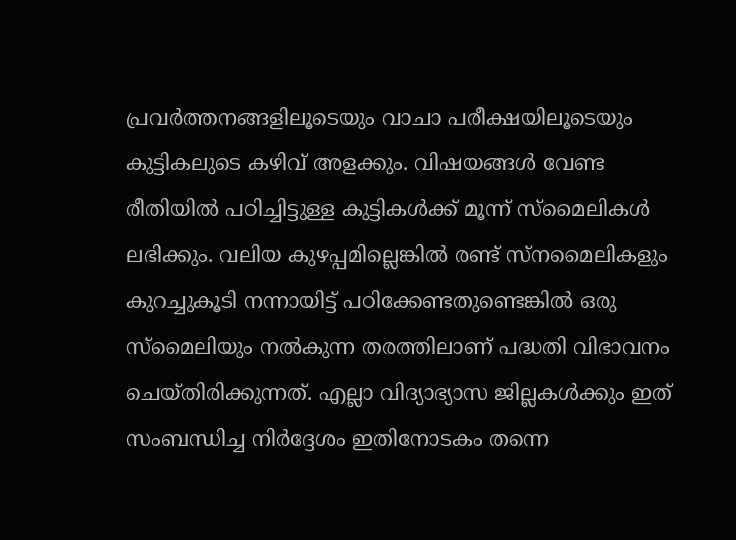പ്രവര്‍ത്തനങ്ങളിലൂടെയും വാചാ പരീക്ഷയിലൂടെയും കുട്ടികലുടെ കഴിവ് അളക്കും. വിഷയങ്ങള്‍ വേണ്ട രീതിയില്‍ പഠിച്ചിട്ടുള്ള കുട്ടികള്‍ക്ക് മൂന്ന് സ്മൈലികള്‍ ലഭിക്കും. വലിയ കുഴപ്പമില്ലെങ്കില്‍ രണ്ട് സ്നമൈലികളും കുറച്ചുകൂടി നന്നായിട്ട് പഠിക്കേണ്ടതുണ്ടെങ്കില്‍ ഒരു സ്മൈലിയും നല്‍കുന്ന തരത്തിലാണ് പദ്ധതി വിഭാവനം ചെയ്തിരിക്കുന്നത്. എല്ലാ വിദ്യാഭ്യാസ ജില്ലകള്‍ക്കും ഇത് സംബന്ധിച്ച നിര്‍ദ്ദേശം ഇതിനോടകം തന്നെ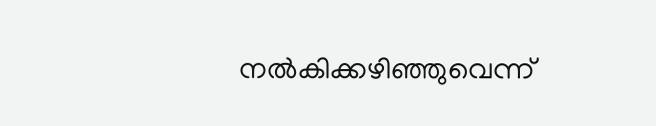നല്‍കിക്കഴിഞ്ഞുവെന്ന്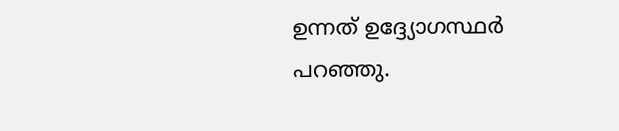ഉന്നത് ഉദ്ദ്യോഗസ്ഥര്‍ പറഞ്ഞു.